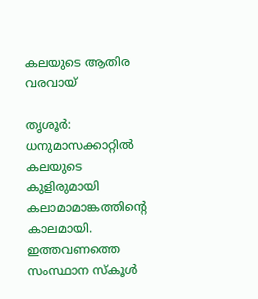കലയുടെ ആതിര വരവായ്

തൃശൂര്‍: ധനുമാസക്കാറ്റില്‍ കലയുടെ കുളിരുമായി കലാമാമാങ്കത്തിന്റെ കാലമായി. ഇത്തവണത്തെ സംസ്ഥാന സ്‌കൂള്‍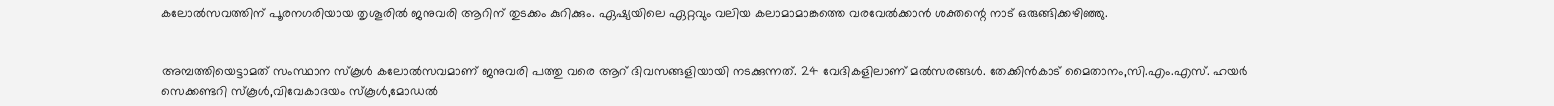കലോല്‍സവത്തിന് പൂരനഗരിയായ തൃശൂരില്‍ ജനുവരി ആറിന് തുടക്കം കുറിക്കും. ഏഷ്യയിലെ ഏറ്റവും വലിയ കലാമാമാങ്കത്തെ വരവേല്‍ക്കാന്‍ ശക്തന്റെ നാട് ഒരുങ്ങിക്കഴിഞ്ഞു.


അമ്പത്തിയെട്ടാമത് സംസ്ഥാന സ്‌കൂള്‍ കലോല്‍സവമാണ് ജനുവരി പത്തു വരെ ആറ് ദിവസങ്ങളിയായി നടക്കുന്നത്. 24 വേദികളിലാണ് മല്‍സരങ്ങള്‍. തേക്കിന്‍കാട് മൈതാനം,സി.എം.എസ്. ഹയര്‍ സെക്കണ്ടറി സ്‌കൂള്‍,വിവേകാദയം സ്‌കൂള്‍,മോഡല്‍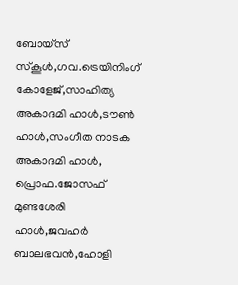ബോയ്‌സ് സ്‌കൂള്‍,ഗവ.ട്രെയിനിംഗ് കോളേജ്,സാഹിത്യ അകാദമി ഹാള്‍,ടൗണ്‍ ഹാള്‍,സംഗീത നാടക അകാദമി ഹാള്‍, പ്രൊഫ.ജോസഫ് മുണ്ടശേരി ഹാള്‍,ജവഹര്‍ ബാലഭവന്‍,ഹോളി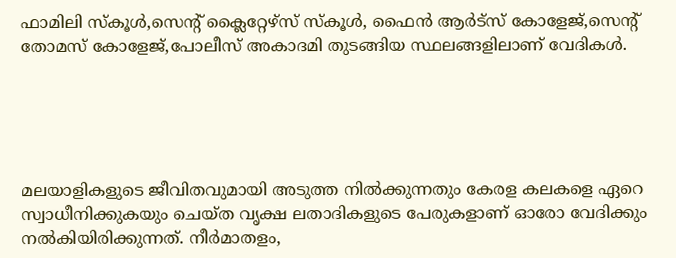ഫാമിലി സ്‌കൂള്‍,സെന്റ് ക്ലൈറ്റേഴ്‌സ് സ്‌കൂള്‍, ഫൈന്‍ ആര്‍ട്‌സ് കോളേജ്,സെന്റ് തോമസ് കോളേജ്,പോലീസ് അകാദമി തുടങ്ങിയ സ്ഥലങ്ങളിലാണ് വേദികള്‍.





മലയാളികളുടെ ജീവിതവുമായി അടുത്ത നില്‍ക്കുന്നതും കേരള കലകളെ ഏറെ സ്വാധീനിക്കുകയും ചെയ്ത വൃക്ഷ ലതാദികളുടെ പേരുകളാണ് ഓരോ വേദിക്കും നല്‍കിയിരിക്കുന്നത്. നീര്‍മാതളം,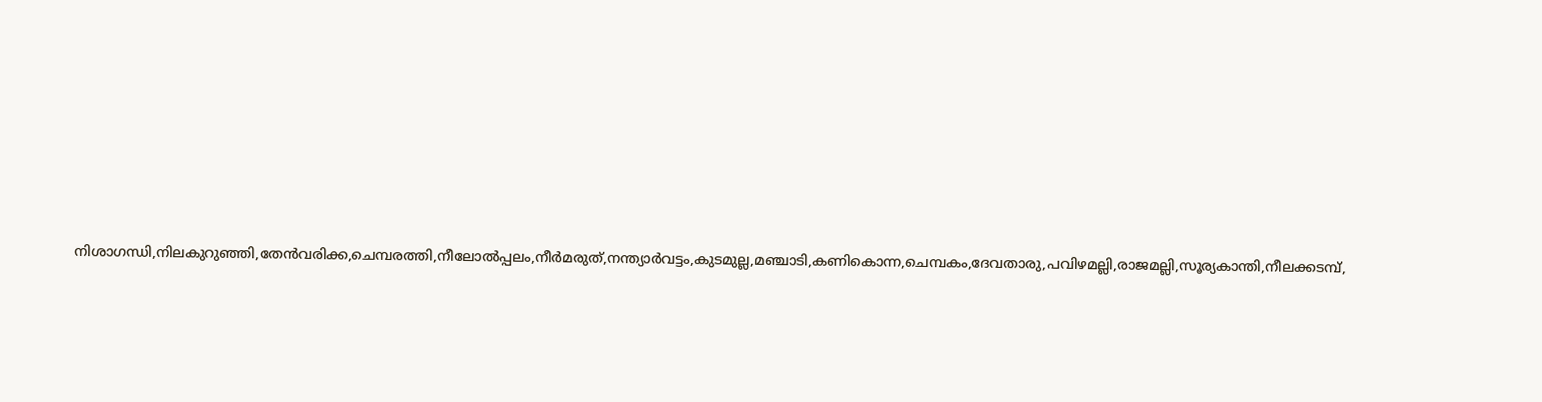നിശാഗന്ധി,നിലകുറുഞ്ഞി,തേന്‍വരിക്ക,ചെമ്പരത്തി,നീലോല്‍പ്പലം,നീര്‍മരുത്,നന്ത്യാര്‍വട്ടം,കുടമുല്ല,മഞ്ചാടി,കണികൊന്ന,ചെമ്പകം,ദേവതാരു,പവിഴമല്ലി,രാജമല്ലി,സൂര്യകാന്തി,നീലക്കടമ്പ്,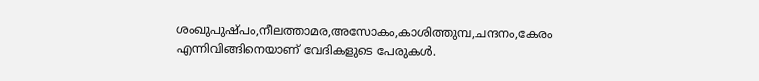ശംഖുപുഷ്പം,നീലത്താമര,അസോകം,കാശിത്തുമ്പ,ചന്ദനം,കേരം എന്നിവിങ്ങിനെയാണ് വേദികളുടെ പേരുകള്‍.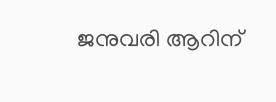ജനുവരി ആറിന്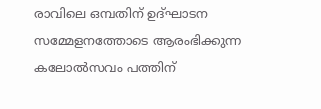രാവിലെ ഒമ്പതിന് ഉദ്ഘാടന സമ്മേളനത്തോടെ ആരംഭിക്കുന്ന കലോല്‍സവം പത്തിന്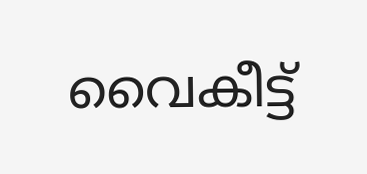വൈകീട്ട്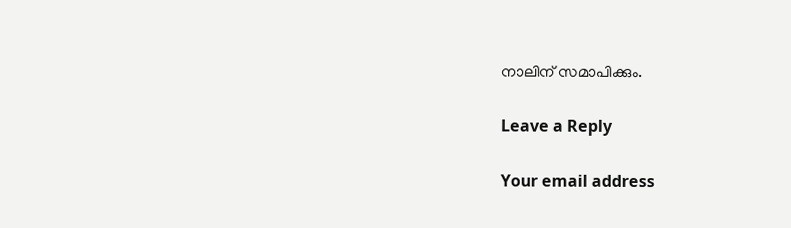നാലിന് സമാപിക്കും.

Leave a Reply

Your email address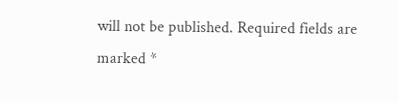will not be published. Required fields are marked *